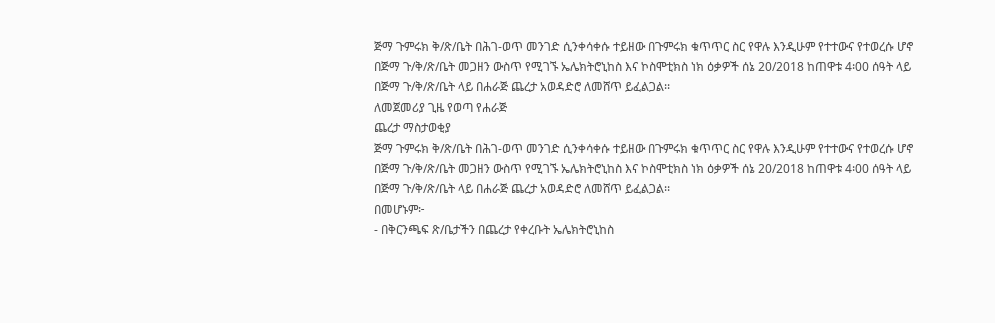ጅማ ጉምሩክ ቅ/ጽ/ቤት በሕገ-ወጥ መንገድ ሲንቀሳቀሱ ተይዘው በጉምሩክ ቁጥጥር ስር የዋሉ እንዲሁም የተተውና የተወረሱ ሆኖ በጅማ ጉ/ቅ/ጽ/ቤት መጋዘን ውስጥ የሚገኙ ኤሌክትሮኒከስ እና ኮስሞቲክስ ነክ ዕቃዎች ሰኔ 20/2018 ከጠዋቱ 4፡00 ሰዓት ላይ በጅማ ጉ/ቅ/ጽ/ቤት ላይ በሐራጅ ጨረታ አወዳድሮ ለመሸጥ ይፈልጋል፡፡
ለመጀመሪያ ጊዜ የወጣ የሐራጅ
ጨረታ ማስታወቂያ
ጅማ ጉምሩክ ቅ/ጽ/ቤት በሕገ-ወጥ መንገድ ሲንቀሳቀሱ ተይዘው በጉምሩክ ቁጥጥር ስር የዋሉ እንዲሁም የተተውና የተወረሱ ሆኖ በጅማ ጉ/ቅ/ጽ/ቤት መጋዘን ውስጥ የሚገኙ ኤሌክትሮኒከስ እና ኮስሞቲክስ ነክ ዕቃዎች ሰኔ 20/2018 ከጠዋቱ 4፡00 ሰዓት ላይ በጅማ ጉ/ቅ/ጽ/ቤት ላይ በሐራጅ ጨረታ አወዳድሮ ለመሸጥ ይፈልጋል፡፡
በመሆኑም፦
- በቅርንጫፍ ጽ/ቤታችን በጨረታ የቀረቡት ኤሌክትሮኒከስ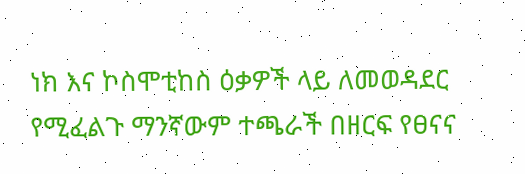ነክ እና ኮስሞቲከስ ዕቃዎች ላይ ለመወዳደር የሚፈልጉ ማንኛውም ተጫራች በዘርፍ የፀናና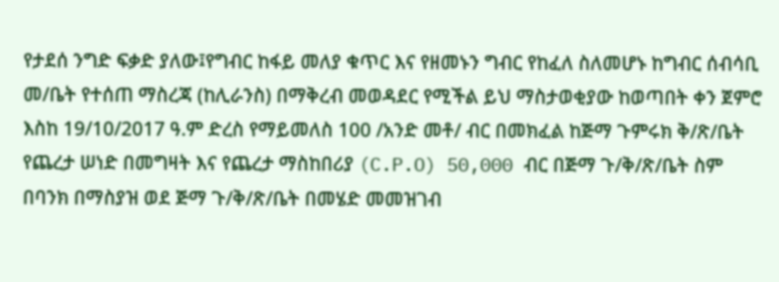የታደሰ ንግድ ፍቃድ ያለው፤የግብር ከፋይ መለያ ቁጥር እና የዘመኑን ግብር የከፈለ ስለመሆኑ ከግብር ሰብሳቢ መ/ቤት የተሰጠ ማስረጃ (ከሊራንስ) በማቅረብ መወዳደር የሚችል ይህ ማስታወቂያው ከወጣበት ቀን ጀምሮ እስከ 19/10/2017 ዓ.ም ድረስ የማይመለስ 100 /አንድ መቶ/ ብር በመክፈል ከጅማ ጉምሩክ ቅ/ጽ/ቤት የጨረታ ሠነድ በመግዛት እና የጨረታ ማስከበሪያ (C.P.O) 50,000 ብር በጅማ ጉ/ቅ/ጽ/ቤት ስም በባንክ በማስያዝ ወደ ጅማ ጉ/ቅ/ጽ/ቤት በመሄድ መመዝገብ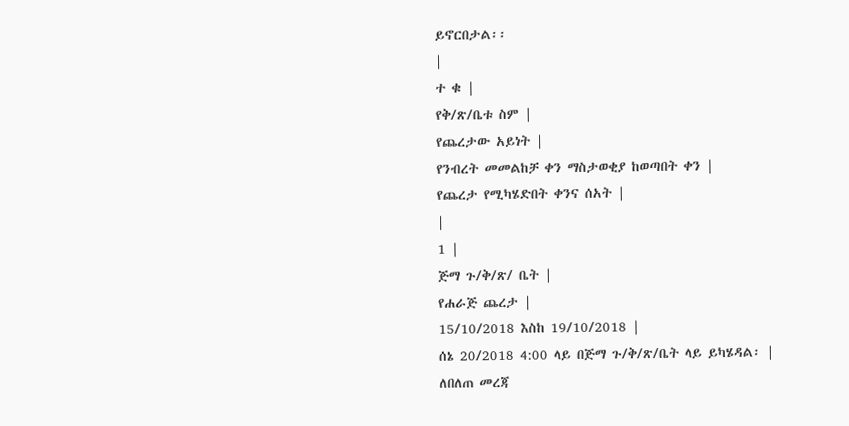ይኖርበታል፡፡
|
ተ ቁ |
የቅ/ጽ/ቤቱ ስም |
የጨረታው አይነት |
የንብረት መመልከቻ ቀን ማስታወቂያ ከወጣበት ቀን |
የጨረታ የሚካሄድበት ቀንና ሰአት |
|
1 |
ጅማ ጉ/ቅ/ጽ/ ቤት |
የሐራጅ ጨረታ |
15/10/2018 እስከ 19/10/2018 |
ሰኔ 20/2018 4:00 ላይ በጅማ ጉ/ቅ/ጽ/ቤት ላይ ይካሄዳል፡ |
ለበለጠ መረጃ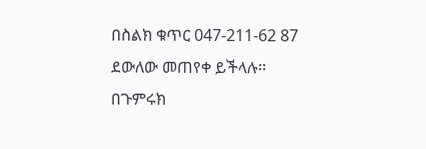በስልክ ቁጥር 047-211-62 87 ደውለው መጠየቀ ይችላሉ፡፡
በጉምሩክ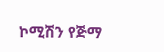ኮሚሽን የጅማ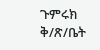ጉምሩክ ቅ/ጽ/ቤት